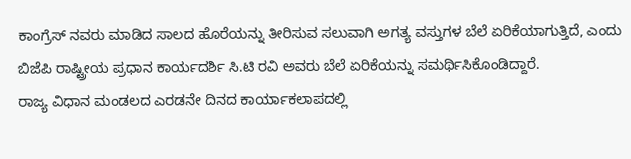ಕಾಂಗ್ರೆಸ್ ನವರು ಮಾಡಿದ ಸಾಲದ ಹೊರೆಯನ್ನು ತೀರಿಸುವ ಸಲುವಾಗಿ ಅಗತ್ಯ ವಸ್ತುಗಳ ಬೆಲೆ ಏರಿಕೆಯಾಗುತ್ತಿದೆ, ಎಂದು ಬಿಜೆಪಿ ರಾಷ್ಟ್ರೀಯ ಪ್ರಧಾನ ಕಾರ್ಯದರ್ಶಿ ಸಿ.ಟಿ ರವಿ ಅವರು ಬೆಲೆ ಏರಿಕೆಯನ್ನು ಸಮರ್ಥಿಸಿಕೊಂಡಿದ್ದಾರೆ.
ರಾಜ್ಯ ವಿಧಾನ ಮಂಡಲದ ಎರಡನೇ ದಿನದ ಕಾರ್ಯಾಕಲಾಪದಲ್ಲಿ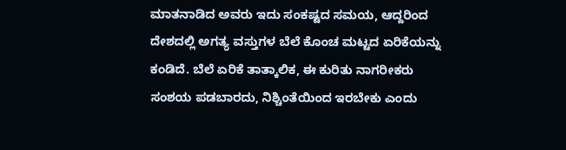ಮಾತನಾಡಿದ ಅವರು ಇದು ಸಂಕಷ್ಟದ ಸಮಯ, ಆದ್ದರಿಂದ ದೇಶದಲ್ಲಿ ಅಗತ್ಯ ವಸ್ತುಗಳ ಬೆಲೆ ಕೊಂಚ ಮಟ್ಟದ ಏರಿಕೆಯನ್ನು ಕಂಡಿದೆ. ಬೆಲೆ ಏರಿಕೆ ತಾತ್ಕಾಲಿಕ, ಈ ಕುರಿತು ನಾಗರೀಕರು ಸಂಶಯ ಪಡಬಾರದು, ನಿಶ್ಚಿಂತೆಯಿಂದ ಇರಬೇಕು ಎಂದು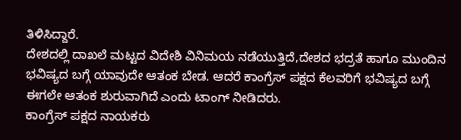ತಿಳಿಸಿದ್ದಾರೆ.
ದೇಶದಲ್ಲಿ ದಾಖಲೆ ಮಟ್ಟದ ವಿದೇಶಿ ವಿನಿಮಯ ನಡೆಯುತ್ತಿದೆ,ದೇಶದ ಭದ್ರತೆ ಹಾಗೂ ಮುಂದಿನ ಭವಿಷ್ಯದ ಬಗ್ಗೆ ಯಾವುದೇ ಆತಂಕ ಬೇಡ. ಆದರೆ ಕಾಂಗ್ರೆಸ್ ಪಕ್ಷದ ಕೆಲವರಿಗೆ ಭವಿಷ್ಯದ ಬಗ್ಗೆ ಈಗಲೇ ಆತಂಕ ಶುರುವಾಗಿದೆ ಎಂದು ಟಾಂಗ್ ನೀಡಿದರು.
ಕಾಂಗ್ರೆಸ್ ಪಕ್ಷದ ನಾಯಕರು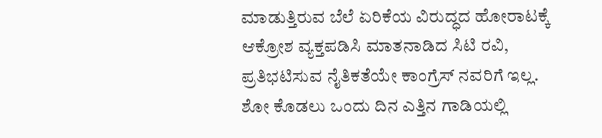ಮಾಡುತ್ತಿರುವ ಬೆಲೆ ಏರಿಕೆಯ ವಿರುದ್ಧದ ಹೋರಾಟಕ್ಕೆ ಆಕ್ರೋಶ ವ್ಯಕ್ತಪಡಿಸಿ ಮಾತನಾಡಿದ ಸಿಟಿ ರವಿ, ಪ್ರತಿಭಟಿಸುವ ನೈತಿಕತೆಯೇ ಕಾಂಗ್ರೆಸ್ ನವರಿಗೆ ಇಲ್ಲ. ಶೋ ಕೊಡಲು ಒಂದು ದಿನ ಎತ್ತಿನ ಗಾಡಿಯಲ್ಲಿ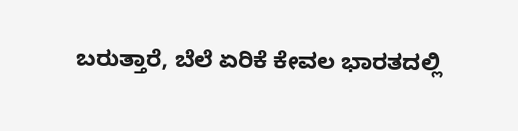ಬರುತ್ತಾರೆ, ಬೆಲೆ ಏರಿಕೆ ಕೇವಲ ಭಾರತದಲ್ಲಿ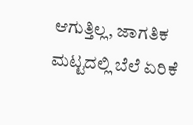ಆಗುತ್ತಿಲ್ಲ, ಜಾಗತಿಕ ಮಟ್ಟದಲ್ಲಿ ಬೆಲೆ ಏರಿಕೆ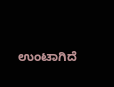ಉಂಟಾಗಿದೆ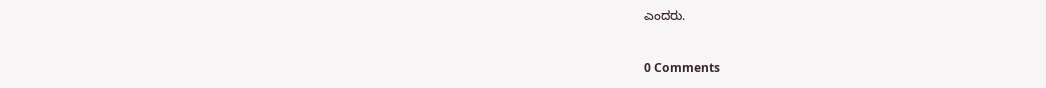ಎಂದರು.



0 Comments